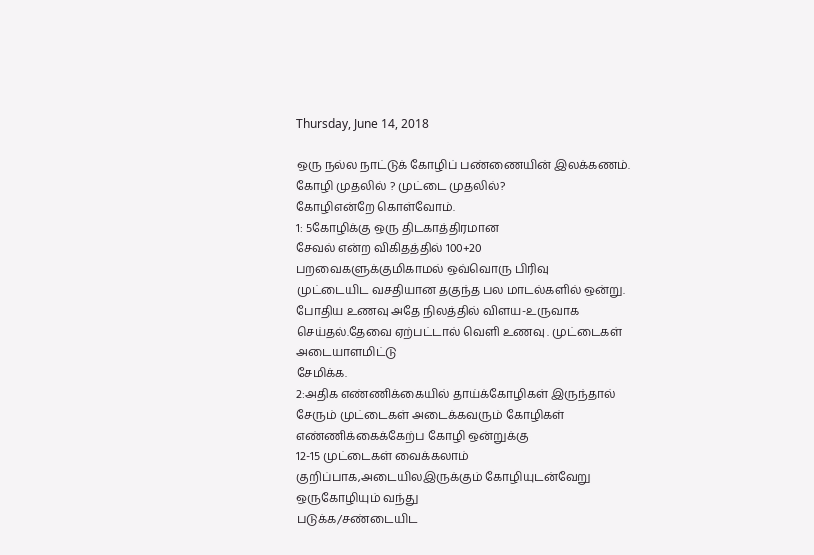Thursday, June 14, 2018

ஒரு நல்ல நாட்டுக் கோழிப் பண்ணையின் இலக்கணம்.
கோழி முதலில் ? முட்டை முதலில்?
கோழிஎன்றே கொள்வோம்.
1: 5கோழிக்கு ஒரு திடகாத்திரமான
சேவல் என்ற விகிதத்தில் 100+20
பறவைகளுக்குமிகாமல் ஒவ்வொரு பிரிவு
முட்டையிட வசதியான தகுந்த பல மாடல்களில் ஒன்று. போதிய உணவு அதே நிலத்தில் விளய-உருவாக செய்தல்.தேவை ஏற்பட்டால் வெளி உணவு . முட்டைகள் அடையாளமிட்டு
சேமிக்க.
2:அதிக எண்ணிக்கையில் தாய்க்கோழிகள் இருந்தால் சேரும் முட்டைகள் அடைக்கவரும் கோழிகள்
எண்ணிக்கைக்கேற்ப கோழி ஒன்றுக்கு
12-15 முட்டைகள் வைக்கலாம்
குறிப்பாக,அடையிலஇருக்கும் கோழியுடன்வேறு ஒருகோழியும் வந்து
படுக்க/சண்டையிட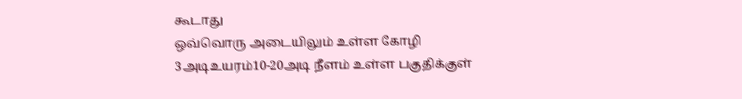கூடாது
ஒவ்வொரு அடையிலும் உள்ள கோழி
3அடிஉயரம்10-20அடி நீளம் உள்ள பகுதிக்குள்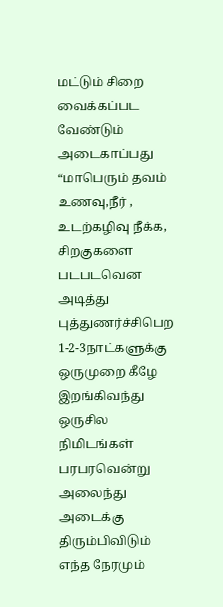மட்டும் சிறை வைக்கப்பட
வேண்டும்
அடைகாப்பது “மாபெரும் தவம்
உணவு,நீர் , உடற்கழிவு நீக்க, சிறகுகளை படபடவென அடித்து
புத்துணர்ச்சிபெற 1-2-3நாட்களுக்கு
ஒருமுறை கீழே இறங்கிவந்து ஒருசில
நிமிடங்கள் பரபரவென்று அலைந்து
அடைக்கு திரும்பிவிடும்
எந்த நேரமும்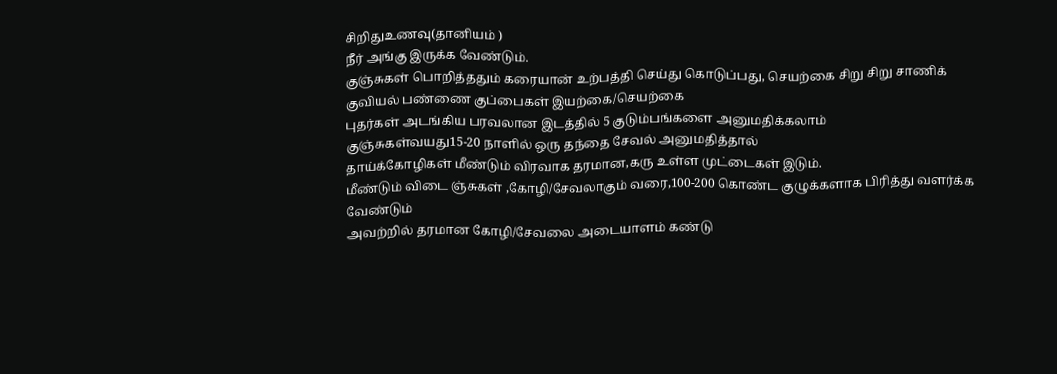சிறிதுஉணவு(தானியம் )
நீர் அங்கு இருக்க வேண்டும்.
குஞ்சுகள் பொறித்ததும் கரையான் உற்பத்தி செய்து கொடுப்பது, செயற்கை சிறு சிறு சாணிக் குவியல் பண்ணை குப்பைகள் இயற்கை/செயற்கை
புதர்கள் அடங்கிய பரவலான இடத்தில் 5 குடும்பங்களை அனுமதிக்கலாம்
குஞ்சுகள்வயது15-20 நாளில் ஒரு தந்தை சேவல் அனுமதித்தால்
தாய்க்கோழிகள் மீண்டும் விரவாக தரமான,கரு உள்ள முட்டைகள் இடும்.
மீண்டும் விடை ஞ்சுகள் ,கோழி/சேவலாகும் வரை,100-200 கொண்ட குழுக்களாக பிரித்து வளர்க்க வேண்டும்
அவற்றில் தரமான கோழி/சேவலை அடையாளம் கண்டு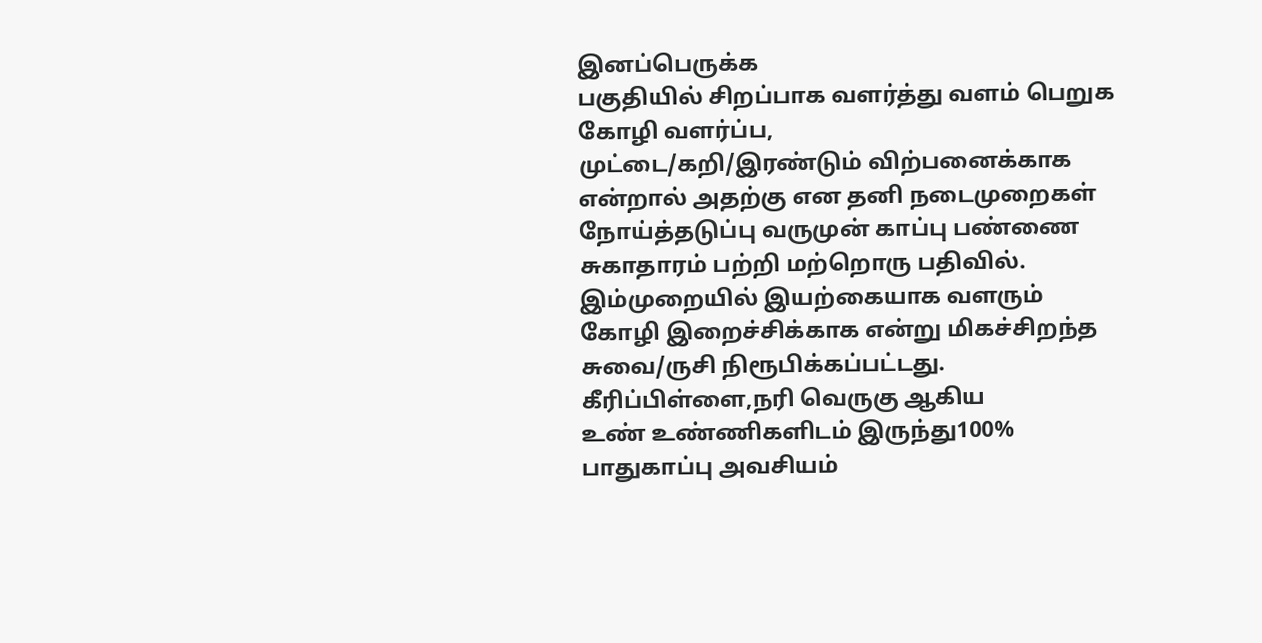இனப்பெருக்க
பகுதியில் சிறப்பாக வளர்த்து வளம் பெறுக
கோழி வளர்ப்ப,
முட்டை/கறி/இரண்டும் விற்பனைக்காக
என்றால் அதற்கு என தனி நடைமுறைகள்
நோய்த்தடுப்பு வருமுன் காப்பு பண்ணை
சுகாதாரம் பற்றி மற்றொரு பதிவில்.
இம்முறையில் இயற்கையாக வளரும்
கோழி இறைச்சிக்காக என்று மிகச்சிறந்த சுவை/ருசி நிரூபிக்கப்பட்டது.
கீரிப்பிள்ளை,நரி வெருகு ஆகிய
உண் உண்ணிகளிடம் இருந்து100%
பாதுகாப்பு அவசியம்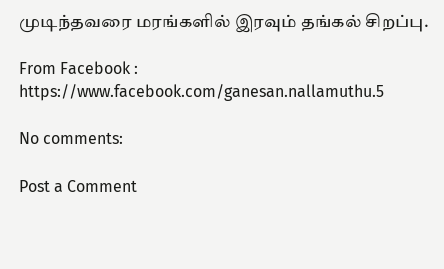முடிந்தவரை மரங்களில் இரவும் தங்கல் சிறப்பு.

From Facebook : https://www.facebook.com/ganesan.nallamuthu.5

No comments:

Post a Comment